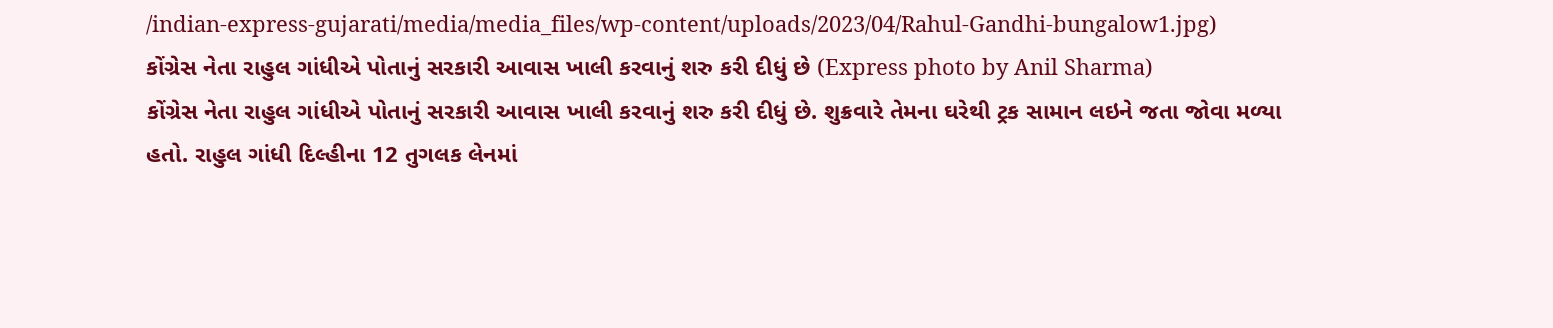/indian-express-gujarati/media/media_files/wp-content/uploads/2023/04/Rahul-Gandhi-bungalow1.jpg)
કોંગ્રેસ નેતા રાહુલ ગાંધીએ પોતાનું સરકારી આવાસ ખાલી કરવાનું શરુ કરી દીધું છે (Express photo by Anil Sharma)
કોંગ્રેસ નેતા રાહુલ ગાંધીએ પોતાનું સરકારી આવાસ ખાલી કરવાનું શરુ કરી દીધું છે. શુક્રવારે તેમના ઘરેથી ટ્રક સામાન લઇને જતા જોવા મળ્યા હતો. રાહુલ ગાંધી દિલ્હીના 12 તુગલક લેનમાં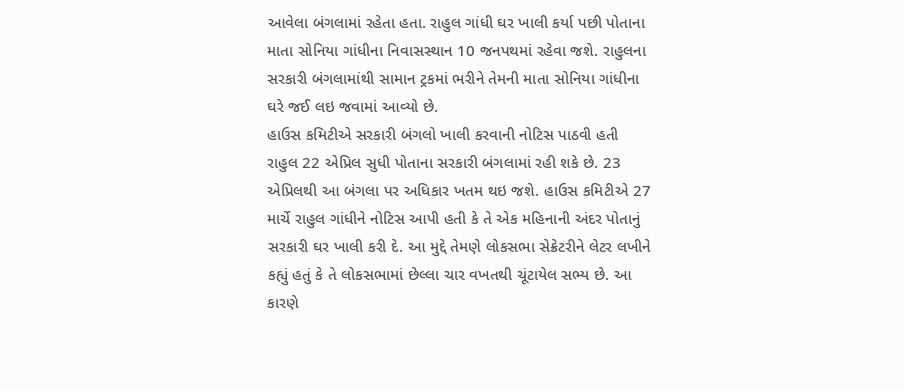આવેલા બંગલામાં રહેતા હતા. રાહુલ ગાંધી ઘર ખાલી કર્યા પછી પોતાના માતા સોનિયા ગાંધીના નિવાસસ્થાન 10 જનપથમાં રહેવા જશે. રાહુલના સરકારી બંગલામાંથી સામાન ટ્રકમાં ભરીને તેમની માતા સોનિયા ગાંધીના ઘરે જઈ લઇ જવામાં આવ્યો છે.
હાઉસ કમિટીએ સરકારી બંગલો ખાલી કરવાની નોટિસ પાઠવી હતી
રાહુલ 22 એપ્રિલ સુધી પોતાના સરકારી બંગલામાં રહી શકે છે. 23 એપ્રિલથી આ બંગલા પર અધિકાર ખતમ થઇ જશે. હાઉસ કમિટીએ 27 માર્ચે રાહુલ ગાંધીને નોટિસ આપી હતી કે તે એક મહિનાની અંદર પોતાનું સરકારી ઘર ખાલી કરી દે. આ મુદ્દે તેમણે લોકસભા સેક્રેટરીને લેટર લખીને કહ્યું હતું કે તે લોકસભામાં છેલ્લા ચાર વખતથી ચૂંટાયેલ સભ્ય છે. આ કારણે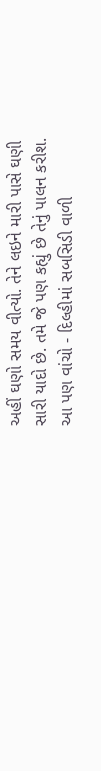અહીં ઘણો સમય વીત્યો. તેને લઇને મારી પાસે ઘણી સારી યાદો છે. તમે જે પણ કહ્યું છે તેનું પાલન કરીશ.
આ પણ વાંચો - દિલ્હીમાં સબસિડી વાળી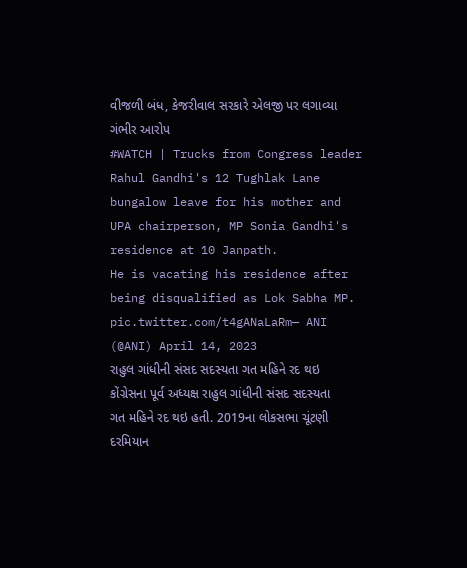વીજળી બંધ, કેજરીવાલ સરકારે એલજી પર લગાવ્યા ગંભીર આરોપ
#WATCH | Trucks from Congress leader Rahul Gandhi's 12 Tughlak Lane bungalow leave for his mother and UPA chairperson, MP Sonia Gandhi's residence at 10 Janpath.
He is vacating his residence after being disqualified as Lok Sabha MP. pic.twitter.com/t4gANaLaRm— ANI (@ANI) April 14, 2023
રાહુલ ગાંધીની સંસદ સદસ્યતા ગત મહિને રદ થઇ
કોંગ્રેસના પૂર્વ અધ્યક્ષ રાહુલ ગાંધીની સંસદ સદસ્યતા ગત મહિને રદ થઇ હતી. 2019ના લોકસભા ચૂંટણી દરમિયાન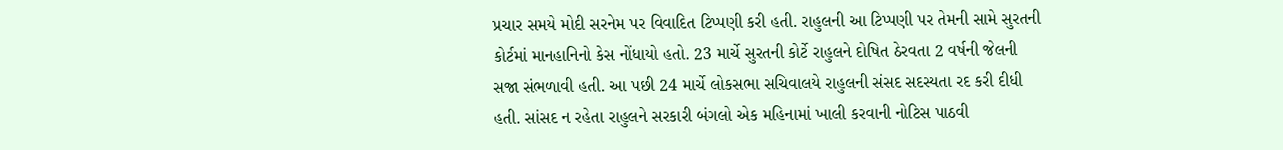પ્રચાર સમયે મોદી સરનેમ પર વિવાદિત ટિપ્પણી કરી હતી. રાહુલની આ ટિપ્પણી પર તેમની સામે સુરતની કોર્ટમાં માનહાનિનો કેસ નોંધાયો હતો. 23 માર્ચે સુરતની કોર્ટે રાહુલને દોષિત ઠેરવતા 2 વર્ષની જેલની સજા સંભળાવી હતી. આ પછી 24 માર્ચે લોકસભા સચિવાલયે રાહુલની સંસદ સદસ્યતા રદ કરી દીધી હતી. સાંસદ ન રહેતા રાહુલને સરકારી બંગલો એક મહિનામાં ખાલી કરવાની નોટિસ પાઠવી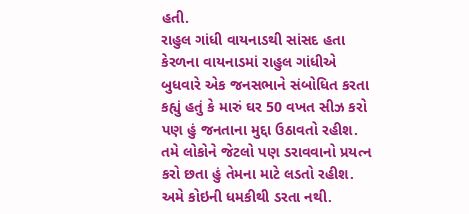હતી.
રાહુલ ગાંધી વાયનાડથી સાંસદ હતા
કેરળના વાયનાડમાં રાહુલ ગાંધીએ બુધવારે એક જનસભાને સંબોધિત કરતા કહ્યું હતું કે મારું ઘર 50 વખત સીઝ કરો પણ હું જનતાના મુદ્દા ઉઠાવતો રહીશ. તમે લોકોને જેટલો પણ ડરાવવાનો પ્રયત્ન કરો છતા હું તેમના માટે લડતો રહીશ. અમે કોઇની ધમકીથી ડરતા નથી.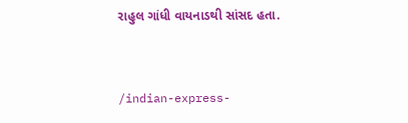રાહુલ ગાંધી વાયનાડથી સાંસદ હતા.


/indian-express-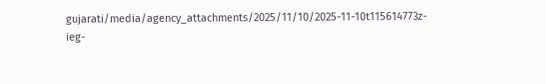gujarati/media/agency_attachments/2025/11/10/2025-11-10t115614773z-ieg-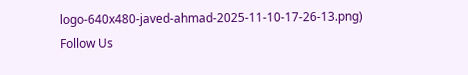logo-640x480-javed-ahmad-2025-11-10-17-26-13.png)
Follow Us